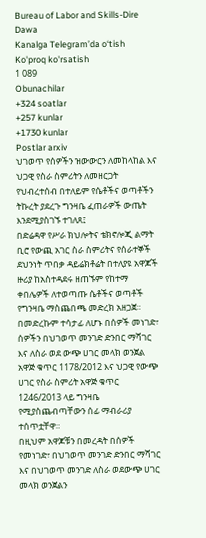Bureau of Labor and Skills-Dire Dawa
Kanalga Telegram’da o‘tish
Ko'proq ko'rsatish
1 089
Obunachilar
+324 soatlar
+257 kunlar
+1730 kunlar
Postlar arxiv
ህገወጥ የሰዎችን ዝውውርን ለመከላከል እና ህጋዊ የስራ ስምሪትን ለመዘርጋት የህብረተሰብ በተለይም የሴቶችና ወጣቶችን ትኩረት ያደረጉ ግንዛቤ ፈጠራዎች ውጤት እንደሚያስገኙ ተገለጸ፤
በድሬዳዋ የሥራ ክህሎትና ቴክኖሎጂ ልማት ቢሮ የውጪ አገር ስራ ስምሪትና የሰራተኞች ደህንነት ጥበቃ ዳይሬክቶሬት በተለያዩ አዋጆች ዙሪያ ከአስተዳደሩ ዘጠኙም የከተማ ቀበሌዎች ለተወጣጡ ሴቶችና ወጣቶች የግንዛቤ ማስጨበጫ መድረክ አዘጋጀ።
በመድረኩም ተሳታፊ ለሆኑ በሰዎች መነገድ፣ ሰዎችን በህገወጥ መንገድ ድንበር ማሻገር እና ለስራ ወደ ውጭ ሀገር መላክ ወንጀል አዋጅ ቁጥር 1178/2012 እና ህጋዊ የውጭ ሀገር የስራ ስምሪት አዋጅ ቁጥር 1246/2013 ላይ ግንዛቤ የሚያስጨብጣቸውን ሰፊ ማብራሪያ ተሰጥቷቸዋ።
በዚህም አዋጆቹን በመረዳት በሰዎች የመነገድ፣ በህገወጥ መንገድ ድንበር ማሻገር እና በህገወጥ መንገድ ለስራ ወደውጭ ሀገር መላክ ወንጀልን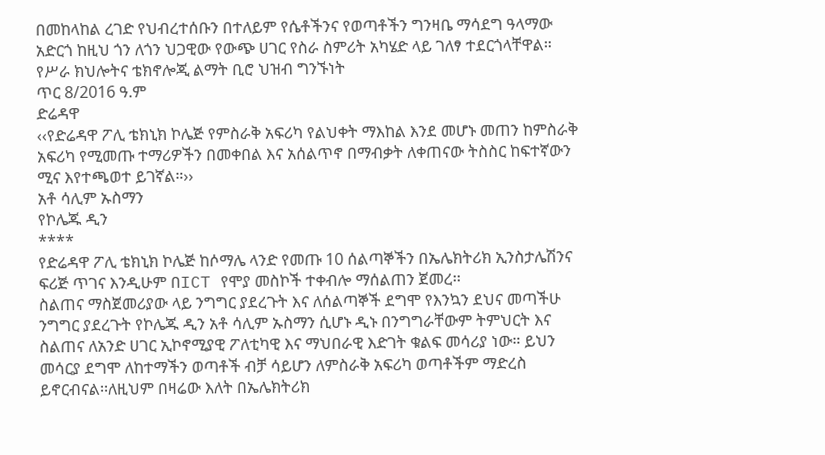በመከላከል ረገድ የህብረተሰቡን በተለይም የሴቶችንና የወጣቶችን ግንዛቤ ማሳደግ ዓላማው አድርጎ ከዚህ ጎን ለጎን ህጋዊው የውጭ ሀገር የስራ ስምሪት አካሄድ ላይ ገለፃ ተደርጎላቸዋል።
የሥራ ክህሎትና ቴክኖሎጂ ልማት ቢሮ ህዝብ ግንኙነት
ጥር 8/2016 ዓ.ም
ድሬዳዋ
‹‹የድሬዳዋ ፖሊ ቴክኒክ ኮሌጅ የምስራቅ አፍሪካ የልህቀት ማእከል እንደ መሆኑ መጠን ከምስራቅ አፍሪካ የሚመጡ ተማሪዎችን በመቀበል እና አሰልጥኖ በማብቃት ለቀጠናው ትስስር ከፍተኛውን ሚና እየተጫወተ ይገኛል።››
አቶ ሳሊም ኡስማን
የኮሌጁ ዲን
****
የድሬዳዋ ፖሊ ቴክኒክ ኮሌጅ ከሶማሌ ላንድ የመጡ 10 ሰልጣኞችን በኤሌክትሪክ ኢንስታሌሽንና ፍሪጅ ጥገና እንዲሁም በICT የሞያ መስኮች ተቀብሎ ማሰልጠን ጀመረ፡፡
ስልጠና ማስጀመሪያው ላይ ንግግር ያደረጉት እና ለሰልጣኞች ደግሞ የእንኳን ደህና መጣችሁ ንግግር ያደረጉት የኮሌጁ ዲን አቶ ሳሊም ኡስማን ሲሆኑ ዲኑ በንግግራቸውም ትምህርት እና ስልጠና ለአንድ ሀገር ኢኮኖሚያዊ ፖለቲካዊ እና ማህበራዊ እድገት ቁልፍ መሳሪያ ነው። ይህን መሳርያ ደግሞ ለከተማችን ወጣቶች ብቻ ሳይሆን ለምስራቅ አፍሪካ ወጣቶችም ማድረስ ይኖርብናል፡፡ለዚህም በዛሬው እለት በኤሌክትሪክ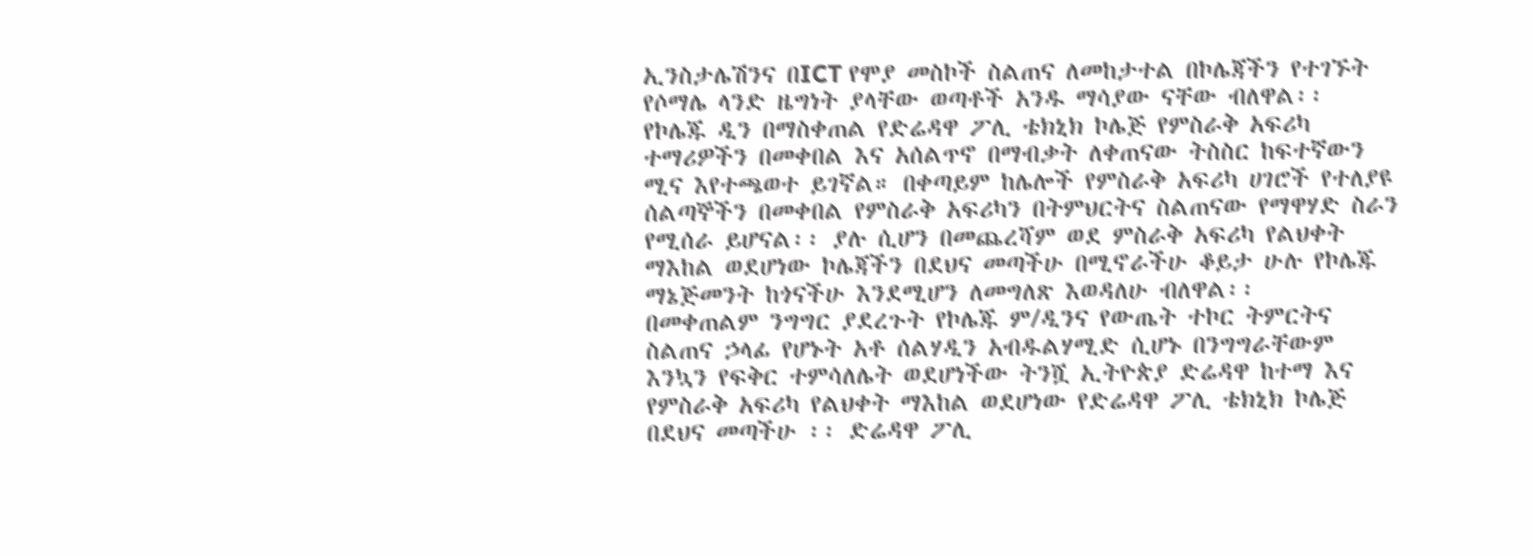ኢንስታሌሽንና በICT የሞያ መስኮች ስልጠና ለመከታተል በኮሌጃችን የተገኙት የሶማሌ ላንድ ዜግነት ያላቸው ወጣቶች አንዱ ማሳያው ናቸው ብለዋል፡፡ የኮሌጁ ዲን በማስቀጠል የድሬዳዋ ፖሊ ቴክኒክ ኮሌጅ የምስራቅ አፍሪካ ተማሪዎችን በመቀበል እና አሰልጥኖ በማብቃት ለቀጠናው ትስስር ከፍተኛውን ሚና እየተጫወተ ይገኛል። በቀጣይም ከሌሎች የምስራቅ አፍሪካ ሀገሮች የተለያዩ ሰልጣኞችን በመቀበል የምስራቅ አፍሪካን በትምህርትና ስልጠናው የማዋሃድ ስራን የሚሰራ ይሆናል፡፡ ያሉ ሲሆን በመጨረሻም ወደ ምስራቅ አፍሪካ የልህቀት ማእከል ወደሆነው ኮሌጃችን በደህና መጣችሁ በሚኖራችሁ ቆይታ ሁሉ የኮሌጁ ማኔጅመንት ከጎናችሁ እንደሚሆን ለመግለጽ እወዳለሁ ብለዋል፡፡
በመቀጠልም ንግግር ያደረጉት የኮሌጁ ም/ዲንና የውጤት ተኮር ትምርትና ስልጠና ኃላፊ የሆኑት አቶ ሰልሃዲን አብዱልሃሚድ ሲሆኑ በንግግራቸውም እንኳን የፍቅር ተምሳለሌት ወደሆነችው ትንሿ ኢትዮጵያ ድሬዳዋ ከተማ እና የምስራቅ አፍሪካ የልህቀት ማእከል ወደሆነው የድሬዳዋ ፖሊ ቴክኒክ ኮሌጅ በደህና መጣችሁ ፡፡ ድሬዳዋ ፖሊ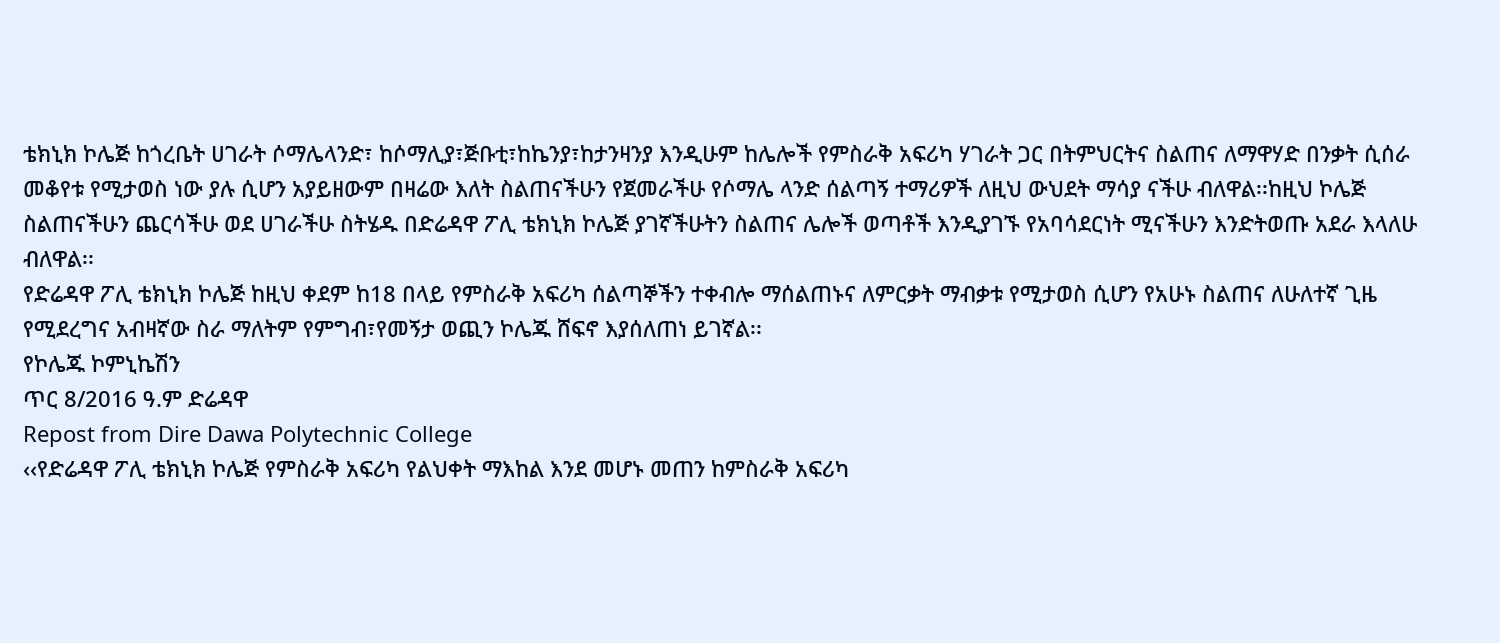ቴክኒክ ኮሌጅ ከጎረቤት ሀገራት ሶማሌላንድ፣ ከሶማሊያ፣ጅቡቲ፣ከኬንያ፣ከታንዛንያ እንዲሁም ከሌሎች የምስራቅ አፍሪካ ሃገራት ጋር በትምህርትና ስልጠና ለማዋሃድ በንቃት ሲሰራ መቆየቱ የሚታወስ ነው ያሉ ሲሆን አያይዘውም በዛሬው እለት ስልጠናችሁን የጀመራችሁ የሶማሌ ላንድ ሰልጣኝ ተማሪዎች ለዚህ ውህደት ማሳያ ናችሁ ብለዋል፡፡ከዚህ ኮሌጅ ስልጠናችሁን ጨርሳችሁ ወደ ሀገራችሁ ስትሄዱ በድሬዳዋ ፖሊ ቴክኒክ ኮሌጅ ያገኛችሁትን ስልጠና ሌሎች ወጣቶች እንዲያገኙ የአባሳደርነት ሚናችሁን እንድትወጡ አደራ እላለሁ ብለዋል፡፡
የድሬዳዋ ፖሊ ቴክኒክ ኮሌጅ ከዚህ ቀደም ከ18 በላይ የምስራቅ አፍሪካ ሰልጣኞችን ተቀብሎ ማሰልጠኑና ለምርቃት ማብቃቱ የሚታወስ ሲሆን የአሁኑ ስልጠና ለሁለተኛ ጊዜ የሚደረግና አብዛኛው ስራ ማለትም የምግብ፣የመኝታ ወጪን ኮሌጁ ሸፍኖ እያሰለጠነ ይገኛል፡፡
የኮሌጁ ኮምኒኬሽን
ጥር 8/2016 ዓ.ም ድሬዳዋ
Repost from Dire Dawa Polytechnic College
‹‹የድሬዳዋ ፖሊ ቴክኒክ ኮሌጅ የምስራቅ አፍሪካ የልህቀት ማእከል እንደ መሆኑ መጠን ከምስራቅ አፍሪካ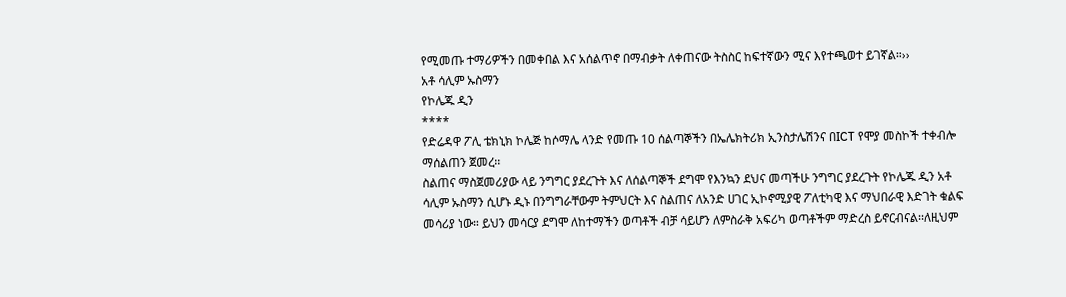የሚመጡ ተማሪዎችን በመቀበል እና አሰልጥኖ በማብቃት ለቀጠናው ትስስር ከፍተኛውን ሚና እየተጫወተ ይገኛል።››
አቶ ሳሊም ኡስማን
የኮሌጁ ዲን
****
የድሬዳዋ ፖሊ ቴክኒክ ኮሌጅ ከሶማሌ ላንድ የመጡ 10 ሰልጣኞችን በኤሌክትሪክ ኢንስታሌሽንና በICT የሞያ መስኮች ተቀብሎ ማሰልጠን ጀመረ፡፡
ስልጠና ማስጀመሪያው ላይ ንግግር ያደረጉት እና ለሰልጣኞች ደግሞ የእንኳን ደህና መጣችሁ ንግግር ያደረጉት የኮሌጁ ዲን አቶ ሳሊም ኡስማን ሲሆኑ ዲኑ በንግግራቸውም ትምህርት እና ስልጠና ለአንድ ሀገር ኢኮኖሚያዊ ፖለቲካዊ እና ማህበራዊ እድገት ቁልፍ መሳሪያ ነው። ይህን መሳርያ ደግሞ ለከተማችን ወጣቶች ብቻ ሳይሆን ለምስራቅ አፍሪካ ወጣቶችም ማድረስ ይኖርብናል፡፡ለዚህም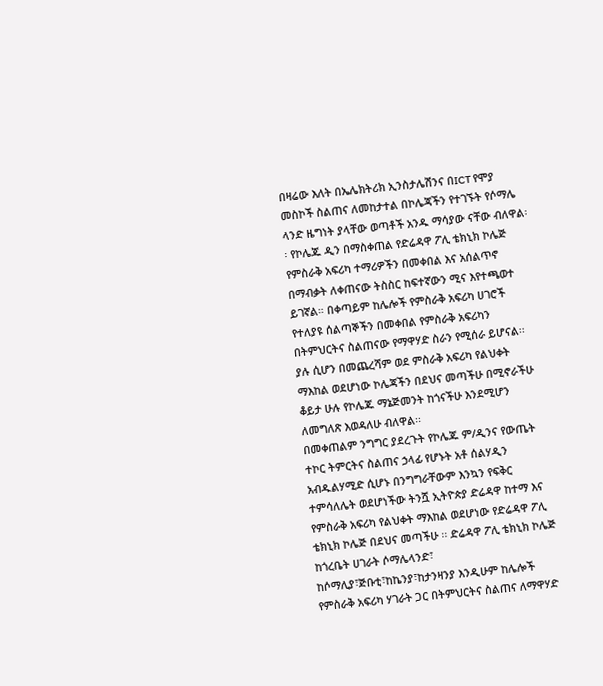በዛሬው እለት በኤሌክትሪክ ኢንስታሌሽንና በICT የሞያ መስኮች ስልጠና ለመከታተል በኮሌጃችን የተገኙት የሶማሌ ላንድ ዜግነት ያላቸው ወጣቶች አንዱ ማሳያው ናቸው ብለዋል፡፡ የኮሌጁ ዲን በማስቀጠል የድሬዳዋ ፖሊ ቴክኒክ ኮሌጅ የምስራቅ አፍሪካ ተማሪዎችን በመቀበል እና አሰልጥኖ በማብቃት ለቀጠናው ትስስር ከፍተኛውን ሚና እየተጫወተ ይገኛል። በቀጣይም ከሌሎች የምስራቅ አፍሪካ ሀገሮች የተለያዩ ሰልጣኞችን በመቀበል የምስራቅ አፍሪካን በትምህርትና ስልጠናው የማዋሃድ ስራን የሚሰራ ይሆናል፡፡ ያሉ ሲሆን በመጨረሻም ወደ ምስራቅ አፍሪካ የልህቀት ማእከል ወደሆነው ኮሌጃችን በደህና መጣችሁ በሚኖራችሁ ቆይታ ሁሉ የኮሌጁ ማኔጅመንት ከጎናችሁ እንደሚሆን ለመግለጽ እወዳለሁ ብለዋል፡፡
በመቀጠልም ንግግር ያደረጉት የኮሌጁ ም/ዲንና የውጤት ተኮር ትምርትና ስልጠና ኃላፊ የሆኑት አቶ ሰልሃዲን አብዱልሃሚድ ሲሆኑ በንግግራቸውም እንኳን የፍቅር ተምሳለሌት ወደሆነችው ትንሿ ኢትዮጵያ ድሬዳዋ ከተማ እና የምስራቅ አፍሪካ የልህቀት ማእከል ወደሆነው የድሬዳዋ ፖሊ ቴክኒክ ኮሌጅ በደህና መጣችሁ ፡፡ ድሬዳዋ ፖሊ ቴክኒክ ኮሌጅ ከጎረቤት ሀገራት ሶማሌላንድ፣ ከሶማሊያ፣ጅቡቲ፣ከኬንያ፣ከታንዛንያ እንዲሁም ከሌሎች የምስራቅ አፍሪካ ሃገራት ጋር በትምህርትና ስልጠና ለማዋሃድ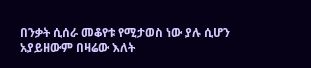በንቃት ሲሰራ መቆየቱ የሚታወስ ነው ያሉ ሲሆን አያይዘውም በዛሬው እለት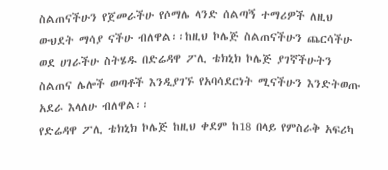ስልጠናችሁን የጀመራችሁ የሶማሌ ላንድ ሰልጣኝ ተማሪዎች ለዚህ ውህደት ማሳያ ናችሁ ብለዋል፡፡ከዚህ ኮሌጅ ስልጠናችሁን ጨርሳችሁ ወደ ሀገራችሁ ስትሄዱ በድሬዳዋ ፖሊ ቴክኒክ ኮሌጅ ያገኛችሁትን ስልጠና ሌሎች ወጣቶች እንዲያገኙ የአባሳደርነት ሚናችሁን እንድትወጡ አደራ እላለሁ ብለዋል፡፡
የድሬዳዋ ፖሊ ቴክኒክ ኮሌጅ ከዚህ ቀደም ከ18 በላይ የምስራቅ አፍሪካ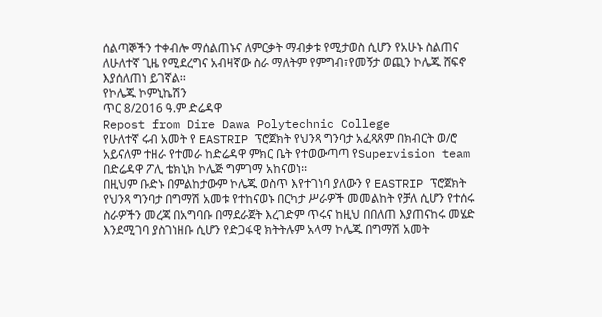ሰልጣኞችን ተቀብሎ ማሰልጠኑና ለምርቃት ማብቃቱ የሚታወስ ሲሆን የአሁኑ ስልጠና ለሁለተኛ ጊዜ የሚደረግና አብዛኛው ስራ ማለትም የምግብ፣የመኝታ ወጪን ኮሌጁ ሸፍኖ እያሰለጠነ ይገኛል፡፡
የኮሌጁ ኮምኒኬሽን
ጥር 8/2016 ዓ.ም ድሬዳዋ
Repost from Dire Dawa Polytechnic College
የሁለተኛ ሩብ አመት የ EASTRIP ፕሮጀክት የህንጻ ግንባታ አፈጻጸም በክብርት ወ/ሮ አይናለም ተዘራ የተመራ ከድሬዳዋ ምክር ቤት የተወውጣጣ የSupervision team በድሬዳዋ ፖሊ ቴክኒክ ኮሌጅ ግምገማ አከናወነ፡፡
በዚህም ቡድኑ በምልከታውም ኮሌጁ ወስጥ እየተገነባ ያለውን የ EASTRIP ፕሮጀክት የህንጻ ግንባታ በግማሽ አመቱ የተከናወኑ በርካታ ሥራዎች መመልከት የቻለ ሲሆን የተሰሩ ስራዎችን መረጃ በአግባቡ በማደራጀት እረገድም ጥሩና ከዚህ በበለጠ እያጠናከሩ መሄድ እንደሚገባ ያስገነዘቡ ሲሆን የድጋፋዊ ክትትሉም አላማ ኮሌጁ በግማሽ አመት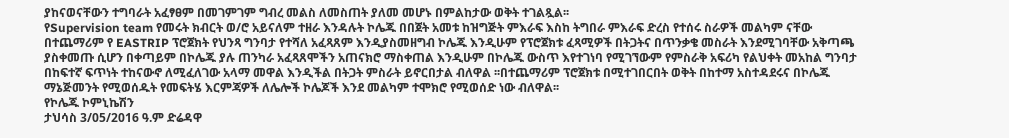ያከናወናቸውን ተግባራት አፈፃፀም በመገምገም ግብረ መልስ ለመስጠት ያለመ መሆኑ በምልከታው ወቅት ተገልጿል፡፡
የSupervision team የመሩት ክብርት ወ/ሮ አይናለም ተዘራ እንዳሉት ኮሌጁ በበጀት አመቱ ከዝግጅት ምእራፍ እስከ ትግበራ ምእራፍ ድረስ የተሰሩ ስራዎች መልካም ናቸው በተጨማሪም የ EASTRIP ፕሮጀክት የህንጻ ግንባታ የተሻለ አፈጻጸም እንዲያስመዘግብ ኮሌጁ እንዲሁም የፕሮጀክቱ ፈጻሚዎች በትጋትና በጥንቃቄ መስራት እንደሚገባቸው አቅጣጫ ያስቀመጡ ሲሆን በቀጣይም በኮሌጁ ያሉ ጠንካራ አፈጻጸሞችን አጠናክሮ ማስቀጠል እንዲሁም በኮሌጁ ውስጥ እየተገነባ የሚገኘውም የምስራቅ አፍሪካ የልህቀት መአከል ግንባታ በከፍተኛ ፍጥነት ተከናውኖ ለሚፈለገው አላማ መዋል እንዲችል በትጋት ምስራት ይኖርበታል ብለዋል ፡፡በተጨማሪም ፕሮጀክቱ በሚተገበርበት ወቅት በከተማ አስተዳደሩና በኮሌጁ ማኔጅመንት የሚወሰዱት የመፍትሄ እርምጃዎች ለሌሎች ኮሌጆች እንደ መልካም ተሞክሮ የሚወሰድ ነው ብለዋል፡፡
የኮሌጁ ኮምኒኬሽን
ታህሳስ 3/05/2016 ዓ.ም ድሬዳዋ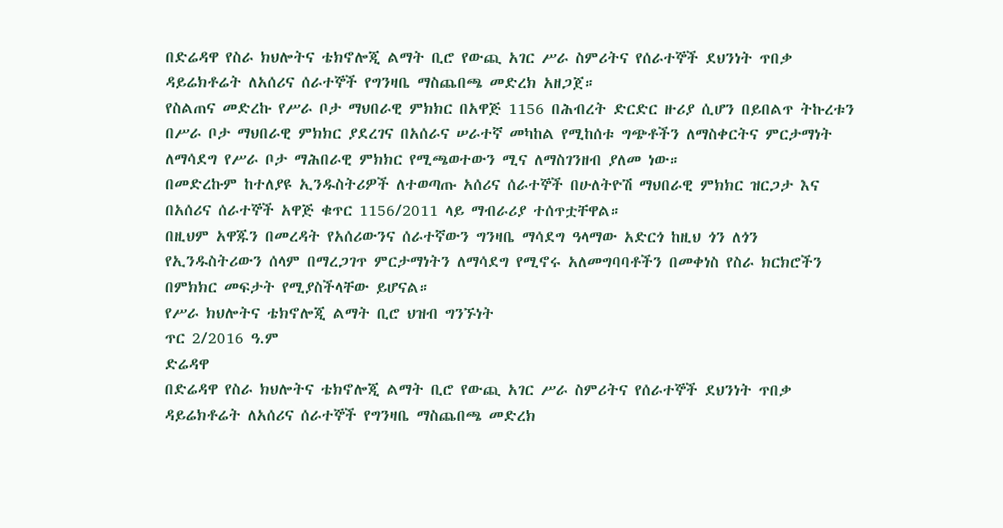በድሬዳዋ የስራ ክህሎትና ቴክኖሎጂ ልማት ቢሮ የውጪ አገር ሥራ ስምሪትና የሰራተኞች ደህንነት ጥበቃ ዳይሬክቶሬት ለአሰሪና ሰራተኞች የግንዛቤ ማስጨበጫ መድረክ አዘጋጀ።
የስልጠና መድረኩ የሥራ ቦታ ማህበራዊ ምክክር በአዋጅ 1156 በሕብረት ድርድር ዙሪያ ሲሆን በይበልጥ ትኩረቱን በሥራ ቦታ ማህበራዊ ምክክር ያደረገና በአሰራና ሠራተኛ መካከል የሚከሰቱ ግጭቶችን ለማስቀርትና ምርታማነት ለማሳደግ የሥራ ቦታ ማሕበራዊ ምክክር የሚጫወተውን ሚና ለማስገንዘብ ያለመ ነው።
በመድረኩም ከተለያዩ ኢንዱስትሪዎች ለተወጣጡ አሰሪና ሰራተኞች በሁለትዮሽ ማህበራዊ ምክክር ዝርጋታ እና በአሰሪና ሰራተኞች አዋጅ ቁጥር 1156/2011 ላይ ማብራሪያ ተሰጥቷቸዋል።
በዚህም አዋጁን በመረዳት የአሰሪውንና ሰራተኛውን ግንዛቤ ማሳደግ ዓላማው አድርጎ ከዚህ ጎን ለጎን የኢንዱስትሪውን ሰላም በማረጋገጥ ምርታማነትን ለማሳደግ የሚኖሩ አለመግባባቶችን በመቀነስ የስራ ክርክሮችን በምክክር መፍታት የሚያስችላቸው ይሆናል።
የሥራ ክህሎትና ቴክኖሎጂ ልማት ቢሮ ህዝብ ግንኙነት
ጥር 2/2016 ዓ.ም
ድሬዳዋ
በድሬዳዋ የስራ ክህሎትና ቴክኖሎጂ ልማት ቢሮ የውጪ አገር ሥራ ስምሪትና የሰራተኞች ደህንነት ጥበቃ ዳይሬክቶሬት ለአሰሪና ሰራተኞች የግንዛቤ ማስጨበጫ መድረክ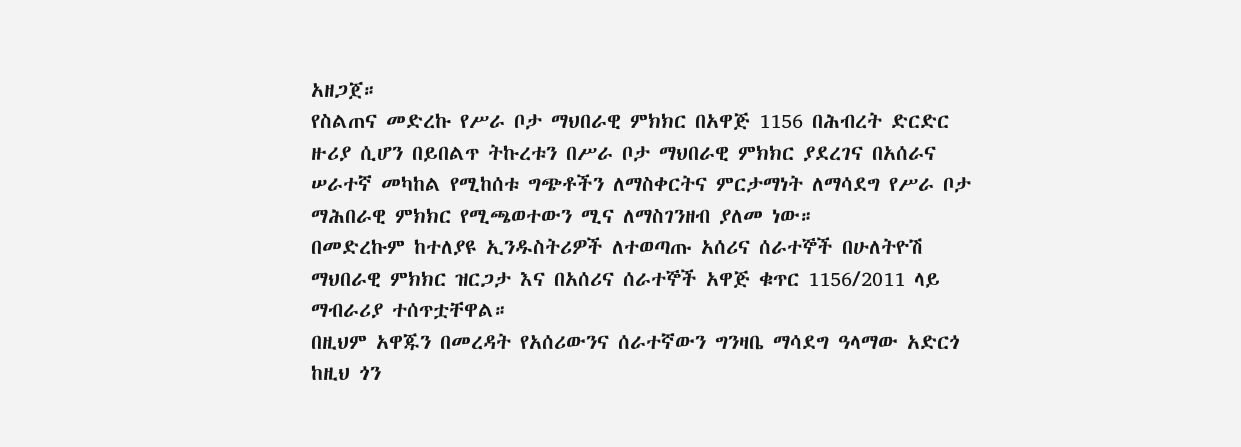አዘጋጀ።
የስልጠና መድረኩ የሥራ ቦታ ማህበራዊ ምክክር በአዋጅ 1156 በሕብረት ድርድር ዙሪያ ሲሆን በይበልጥ ትኩረቱን በሥራ ቦታ ማህበራዊ ምክክር ያደረገና በአሰራና ሠራተኛ መካከል የሚከሰቱ ግጭቶችን ለማስቀርትና ምርታማነት ለማሳደግ የሥራ ቦታ ማሕበራዊ ምክክር የሚጫወተውን ሚና ለማስገንዘብ ያለመ ነው።
በመድረኩም ከተለያዩ ኢንዱስትሪዎች ለተወጣጡ አሰሪና ሰራተኞች በሁለትዮሽ ማህበራዊ ምክክር ዝርጋታ እና በአሰሪና ሰራተኞች አዋጅ ቁጥር 1156/2011 ላይ ማብራሪያ ተሰጥቷቸዋል።
በዚህም አዋጁን በመረዳት የአሰሪውንና ሰራተኛውን ግንዛቤ ማሳደግ ዓላማው አድርጎ ከዚህ ጎን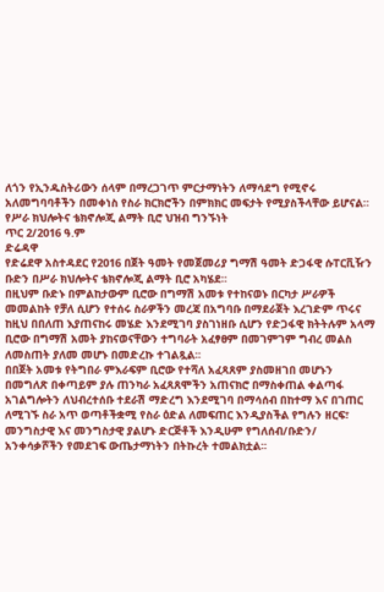ለጎን የኢንዱስትሪውን ሰላም በማረጋገጥ ምርታማነትን ለማሳደግ የሚኖሩ አለመግባባቶችን በመቀነስ የስራ ክርክሮችን በምክክር መፍታት የሚያስችላቸው ይሆናል።
የሥራ ክህሎትና ቴክኖሎጂ ልማት ቢሮ ህዝብ ግንኙነት
ጥር 2/2016 ዓ.ም
ድሬዳዋ
የድሬደዋ አስተዳደር የ2016 በጀት ዓመት የመጀመሪያ ግማሽ ዓመት ድጋፋዊ ሱፐርቪዥን ቡድን በሥራ ክህሎትና ቴክኖሎጂ ልማት ቢሮ አካሄደ።
በዚህም ቡድኑ በምልከታውም ቢሮው በግማሽ አመቱ የተከናወኑ በርካታ ሥራዎች መመልከት የቻለ ሲሆን የተሰሩ ስራዎችን መረጃ በአግባቡ በማደራጀት እረገድም ጥሩና ከዚህ በበለጠ እያጠናከሩ መሄድ እንደሚገባ ያስገነዘቡ ሲሆን የድጋፋዊ ክትትሉም አላማ ቢሮው በግማሽ አመት ያከናወናቸውን ተግባራት አፈፃፀም በመገምገም ግብረ መልስ ለመስጠት ያለመ መሆኑ በመድረኩ ተገልጿል፡፡
በበጀት አመቱ የትግበራ ምእራፍም ቢሮው የተሻለ አፈጻጸም ያስመዘገበ መሆኑን በመግለጽ በቀጣይም ያሉ ጠንካራ አፈጻጸሞችን አጠናክሮ በማስቀጠል ቀልጣፋ አገልግሎትን ለህብረተሰቡ ተደራሽ ማድረግ እንደሚገባ በማሳሰብ በከተማ እና በገጠር ለሚገኙ ስራ አጥ ወጣቶችቋሚ የስራ ዕድል ለመፍጠር እንዲያስችል የግሉን ዘርፍ፣ መንግስታዊ እና መንግስታዊ ያልሆኑ ድርጅቶች እንዲሁም የግለሰብ/ቡድን/ አንቀሳቃሾችን የመደገፍ ውጤታማነትን በትኩረት ተመልክቷል፡፡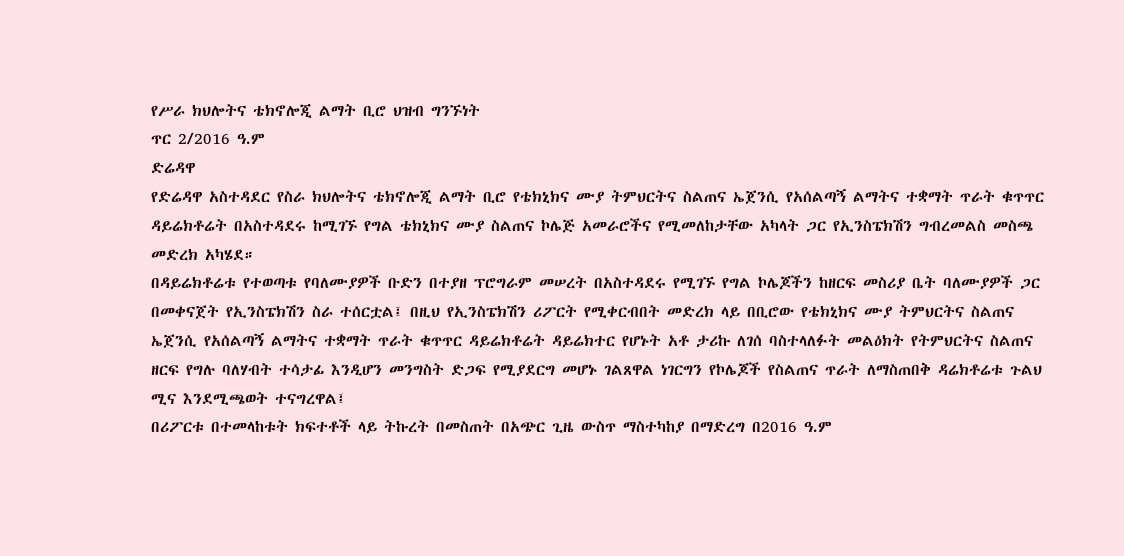የሥራ ክህሎትና ቴክኖሎጂ ልማት ቢሮ ህዝብ ግንኙነት
ጥር 2/2016 ዓ.ም
ድሬዳዋ
የድሬዳዋ አስተዳደር የስራ ክህሎትና ቴክኖሎጂ ልማት ቢሮ የቴክኒክና ሙያ ትምህርትና ስልጠና ኤጀንሲ የአሰልጣኝ ልማትና ተቋማት ጥራት ቁጥጥር ዳይሬክቶሬት በአስተዳደሩ ከሚገኙ የግል ቴክኒክና ሙያ ስልጠና ኮሌጅ አመራሮችና የሚመለከታቸው አካላት ጋር የኢንስፔክሽን ግብረመልስ መስጫ መድረክ አካሄደ።
በዳይሬክቶሬቱ የተወጣቱ የባለሙያዎች ቡድን በተያዘ ፕሮግራም መሠረት በአስተዳደሩ የሚገኙ የግል ኮሌጆችን ከዘርፍ መስሪያ ቤት ባለሙያዎች ጋር በመቀናጀት የኢንስፔክሽን ስራ ተሰርቷል፤ በዚህ የኢንስፔክሽን ሪፖርት የሚቀርብበት መድረክ ላይ በቢሮው የቴክኒክና ሙያ ትምህርትና ስልጠና ኤጀንሲ የአሰልጣኝ ልማትና ተቋማት ጥራት ቁጥጥር ዳይሬክቶሬት ዳይሬክተር የሆኑት አቶ ታሪኩ ለገሰ ባስተላለፉት መልዕክት የትምህርትና ስልጠና ዘርፍ የግሉ ባለሃብት ተሳታፊ እንዲሆን መንግስት ድጋፍ የሚያደርግ መሆኑ ገልጸዋል ነገርግን የኮሌጆች የስልጠና ጥራት ለማስጠበቅ ዳሬክቶሬቱ ጉልህ ሚና እንደሚጫወት ተናግረዋል፤
በሪፖርቱ በተመላከቱት ክፍተቶች ላይ ትኩረት በመስጠት በአጭር ጊዜ ውስጥ ማስተካከያ በማድረግ በ2016 ዓ.ም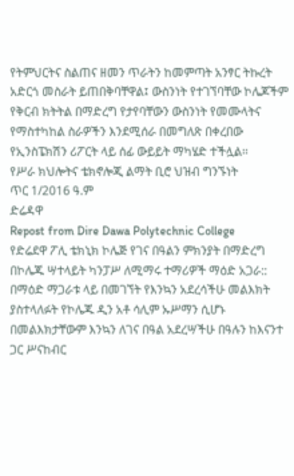የትምህርትና ስልጠና ዘመን ጥራትን ከመምጣት አንፃር ትኩረት አድርጎ መስራት ይጠበቅባቸዋል፤ ውስንነት የተገኘባቸው ኮሌጆችም የቅርብ ክትትል በማድረግ የታየባቸውን ውስንነት የመሙላትና የማስተካከል ስራዎችን እንደሚሰራ በመግለጽ በቀረበው የኢንስፔክሽን ሪፖርት ላይ ሰፊ ውይይት ማካሄድ ተችሏል፡፡
የሥራ ክህሎትና ቴክኖሎጂ ልማት ቢሮ ህዝብ ግንኙነት
ጥር 1/2016 ዓ.ም
ድሬዳዋ
Repost from Dire Dawa Polytechnic College
የድሬደዋ ፖሊ ቴክኒክ ኮሌጅ የገና በዓልን ምክንያት በማድረግ በኮሌጁ ሣተላይት ካንፓሥ ለሚማሩ ተማሪዎች ማዕድ አጋራ::
በማዕድ ማጋራቱ ላይ በመገኘት የእንኳን አደረሳችሁ መልእክት ያስተላለፉት የኮሌጁ ዲን አቶ ሳሊም ኡሥማን ሲሆኑ በመልእክታቸውም እንኳን ለገና በዓል አደረሣችሁ በዓሉን ከእናንተ ጋር ሥናከብር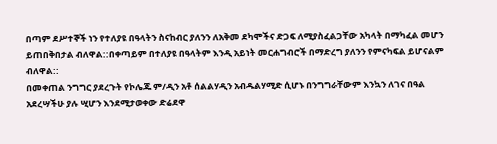በጣም ደሥተኞች ነን የተለያዩ በዓላትን ስናከብር ያለንን ለአቅመ ደካሞችና ድጋፍ ለሚያስፈልጋቸው አካላት በማካፈል መሆን ይጠበቅበታል ብለዋል::በቀጣይም በተለያዩ በዓላትም እንዲ አይነት መርሐግብሮች በማድረግ ያለንን የምናካፍል ይሆናልም ብለዋል::
በመቀጠል ንግግር ያደረጉት የኮሌጁ ም/ዲን አቶ ሰልልሃዲን አብዱልሃሚድ ሲሆኑ በንግግራቸውም እንኳን ለገና በዓል አደረሣችሁ ያሉ ሢሆን እንደሚታወቀው ድሬደዋ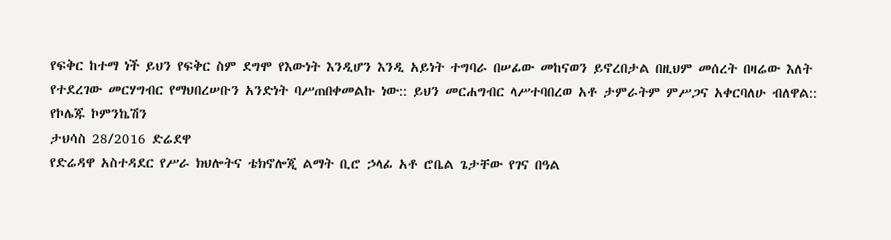የፍቅር ከተማ ነች ይህን የፍቅር ስም ደግሞ የእውነት እንዲሆን እንዲ አይነት ተግባራ በሠፊው መከናወን ይኖረበታል በዚህም መሰረት በዛሬው እለት የተደረገው መርሃግብር የማህበረሠቡን አንድነት ባሥጠበቀመልኩ ነው:: ይህን መርሐግብር ላሥተባበረወ አቶ ታምራትም ምሥጋና አቀርባለሁ ብለዋል::
የኮሌጁ ኮምንኬሽን
ታህሳስ 28/2016 ድሬደዋ
የድሬዳዋ አስተዳደር የሥራ ክህሎትና ቴክኖሎጂ ልማት ቢሮ ኃላፊ አቶ ሮቤል ጌታቸው የገና በዓል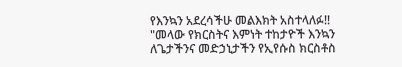የእንኳን አደረሳችሁ መልእክት አስተላለፉ!!
"መላው የክርስትና እምነት ተከታዮች እንኳን ለጌታችንና መድኃኒታችን የኢየሱስ ክርስቶስ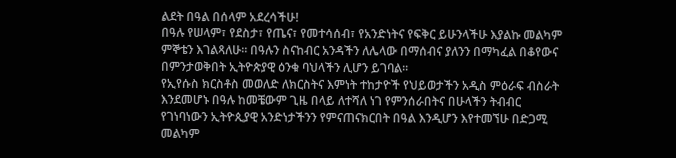ልደት በዓል በሰላም አደረሳችሁ!
በዓሉ የሠላም፣ የደስታ፣ የጤና፣ የመተሳሰብ፣ የአንድነትና የፍቅር ይሁንላችሁ እያልኩ መልካም ምኞቴን እገልጻለሁ። በዓሉን ስናከብር አንዳችን ለሌላው በማሰብና ያለንን በማካፈል በቆየውና በምንታወቅበት ኢትዮጵያዊ ዕንቁ ባህላችን ሊሆን ይገባል፡፡
የኢየሱስ ክርስቶስ መወለድ ለክርስትና እምነት ተከታዮች የህይወታችን አዲስ ምዕራፍ ብስራት እንደመሆኑ በዓሉ ከመቼውም ጊዜ በላይ ለተሻለ ነገ የምንሰራበትና በሁላችን ትብብር የገነባነውን ኢትዮጲያዊ አንድነታችንን የምናጠናክርበት በዓል እንዲሆን እየተመኘሁ በድጋሚ መልካም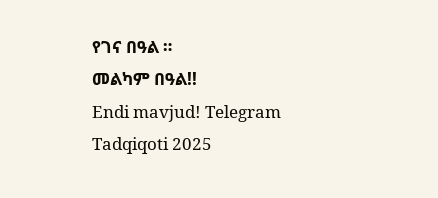የገና በዓል ።
መልካም በዓል!!
Endi mavjud! Telegram Tadqiqoti 2025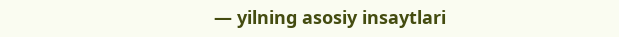— yilning asosiy insaytlari